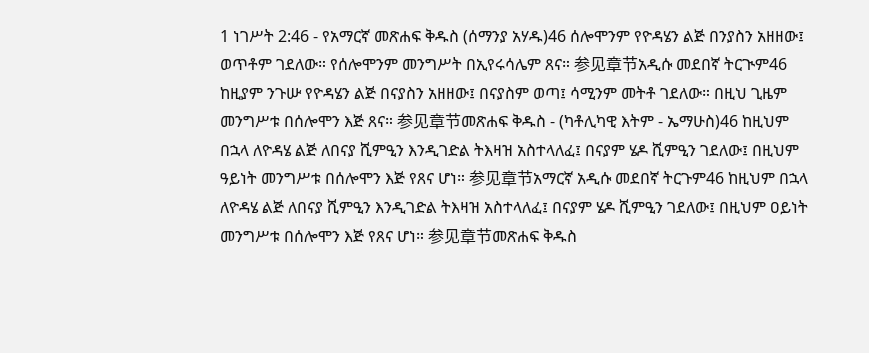1 ነገሥት 2:46 - የአማርኛ መጽሐፍ ቅዱስ (ሰማንያ አሃዱ)46 ሰሎሞንም የዮዳሄን ልጅ በንያስን አዘዘው፤ ወጥቶም ገደለው። የሰሎሞንም መንግሥት በኢየሩሳሌም ጸና። 参见章节አዲሱ መደበኛ ትርጒም46 ከዚያም ንጉሡ የዮዳሄን ልጅ በናያስን አዘዘው፤ በናያስም ወጣ፤ ሳሚንም መትቶ ገደለው። በዚህ ጊዜም መንግሥቱ በሰሎሞን እጅ ጸና። 参见章节መጽሐፍ ቅዱስ - (ካቶሊካዊ እትም - ኤማሁስ)46 ከዚህም በኋላ ለዮዳሄ ልጅ ለበናያ ሺምዒን እንዲገድል ትእዛዝ አስተላለፈ፤ በናያም ሄዶ ሺምዒን ገደለው፤ በዚህም ዓይነት መንግሥቱ በሰሎሞን እጅ የጸና ሆነ። 参见章节አማርኛ አዲሱ መደበኛ ትርጉም46 ከዚህም በኋላ ለዮዳሄ ልጅ ለበናያ ሺምዒን እንዲገድል ትእዛዝ አስተላለፈ፤ በናያም ሄዶ ሺምዒን ገደለው፤ በዚህም ዐይነት መንግሥቱ በሰሎሞን እጅ የጸና ሆነ። 参见章节መጽሐፍ ቅዱስ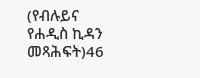(የብሉይና የሐዲስ ኪዳን መጻሕፍት)46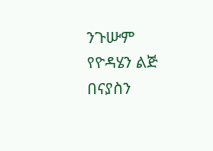ንጉሡም የዮዳሄን ልጅ በናያስን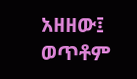አዘዘው፤ ወጥቶም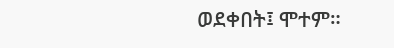ወደቀበት፤ ሞተም።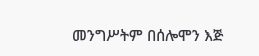መንግሥትም በሰሎሞን እጅ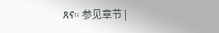ጸና። 参见章节 |